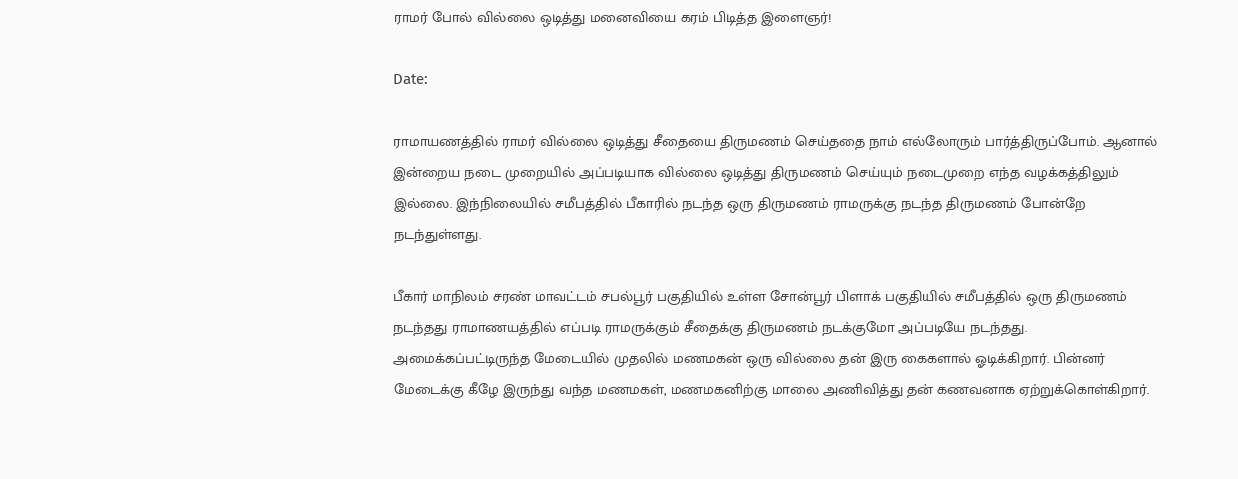ராமர் போல் வில்லை ஒடித்து மனைவியை கரம் பிடித்த இளைஞர்!

Date:

ராமாயணத்தில் ராமர் வில்லை ஒடித்து சீதையை திருமணம் செய்ததை நாம் எல்லோரும் பார்த்திருப்போம். ஆனால் இன்றைய நடை முறையில் அப்படியாக வில்லை ஒடித்து திருமணம் செய்யும் நடைமுறை எந்த வழக்கத்திலும் இல்லை. இந்நிலையில் சமீபத்தில் பீகாரில் நடந்த ஒரு திருமணம் ராமருக்கு நடந்த திருமணம் போன்றே நடந்துள்ளது.

பீகார் மாநிலம் சரண் மாவட்டம் சபல்பூர் பகுதியில் உள்ள சோன்பூர் பிளாக் பகுதியில் சமீபத்தில் ஒரு திருமணம் நடந்தது ராமாணயத்தில் எப்படி ராமருக்கும் சீதைக்கு திருமணம் நடக்குமோ அப்படியே நடந்தது. அமைக்கப்பட்டிருந்த மேடையில் முதலில் மணமகன் ஒரு வில்லை தன் இரு கைகளால் ஓடிக்கிறார். பின்னர் மேடைக்கு கீழே இருந்து வந்த மணமகள், மணமகனிற்கு மாலை அணிவித்து தன் கணவனாக ஏற்றுக்கொள்கிறார்.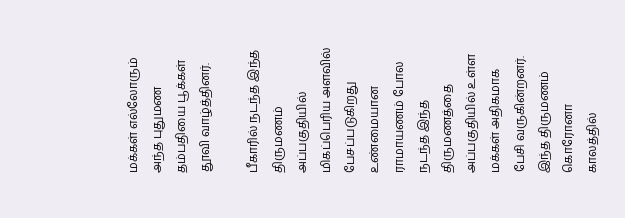மக்கள் எல்லோரும் அந்த புதுமண தம்பதியை பூக்கள் தூவி வாழ்த்தினர்.

பீகாரில் நடந்த இந்த திருமணம் அப்பகுதியில் மிகப்பெரிய அளவில் பேசப்படுகிறது உண்மையான ராமாயணம் போல நடந்த இந்த திருமணத்தை அப்பகுதியில் உள்ள மக்கள் அதிகமாக பேசி வருகின்றனர். இந்த திருமணம் கொரோனா காலத்தில்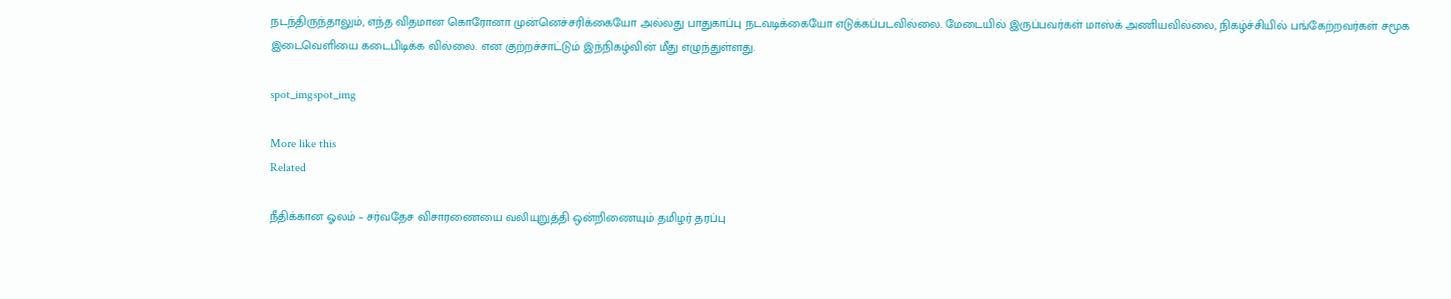நடந்திருந்தாலும், எந்த விதமான கொரோனா முன்னெச்சரிக்கையோ அல்லது பாதுகாப்பு நடவடிக்கையோ எடுக்கப்படவில்லை. மேடையில் இருப்பவர்கள் மாஸ்க் அணியவில்லை, நிகழ்ச்சியில் பங்கேற்றவர்கள் சமூக இடைவெளியை கடைபிடிக்க வில்லை. என குற்றச்சாட்டும் இந்நிகழ்வின் மீது எழுந்துள்ளது.

spot_imgspot_img

More like this
Related

நீதிக்கான ஓலம் – சர்வதேச விசாரணையை வலியுறுத்தி ஒன்றிணையும் தமிழர் தரப்பு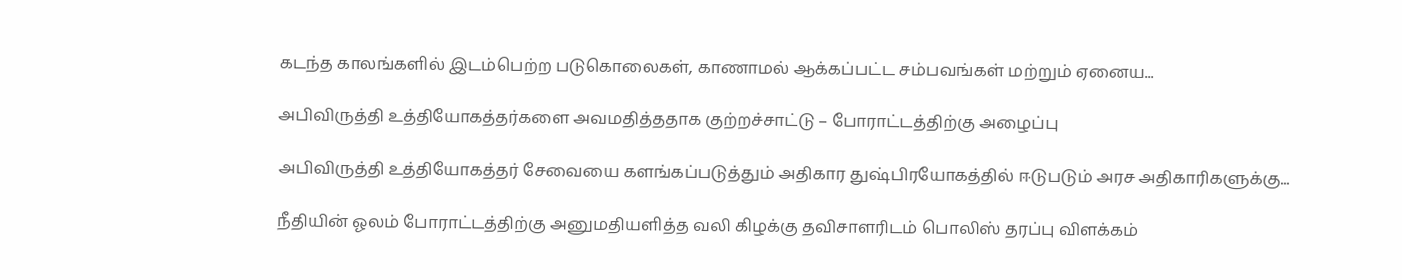கடந்த காலங்களில் இடம்பெற்ற படுகொலைகள், காணாமல் ஆக்கப்பட்ட சம்பவங்கள் மற்றும் ஏனைய...

அபிவிருத்தி உத்தியோகத்தர்களை அவமதித்ததாக குற்றச்சாட்டு – போராட்டத்திற்கு அழைப்பு

அபிவிருத்தி உத்தியோகத்தர் சேவையை களங்கப்படுத்தும் அதிகார துஷ்பிரயோகத்தில் ஈடுபடும் அரச அதிகாரிகளுக்கு...

நீதியின் ஓலம் போராட்டத்திற்கு அனுமதியளித்த வலி கிழக்கு தவிசாளரிடம் பொலிஸ் தரப்பு விளக்கம்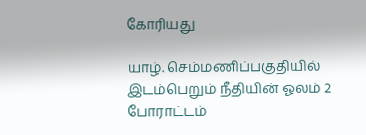கோரியது

யாழ். செம்மணிப்பகுதியில் இடம்பெறும் நீதியின் ஓலம் 2 போராட்டம்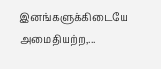இனங்களுக்கிடையே அமைதியற்ற,...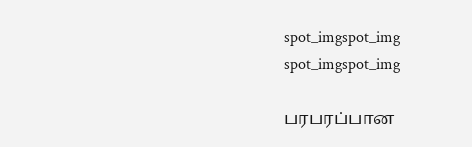spot_imgspot_img
spot_imgspot_img

பரபரப்பான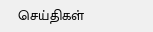செய்திகள்